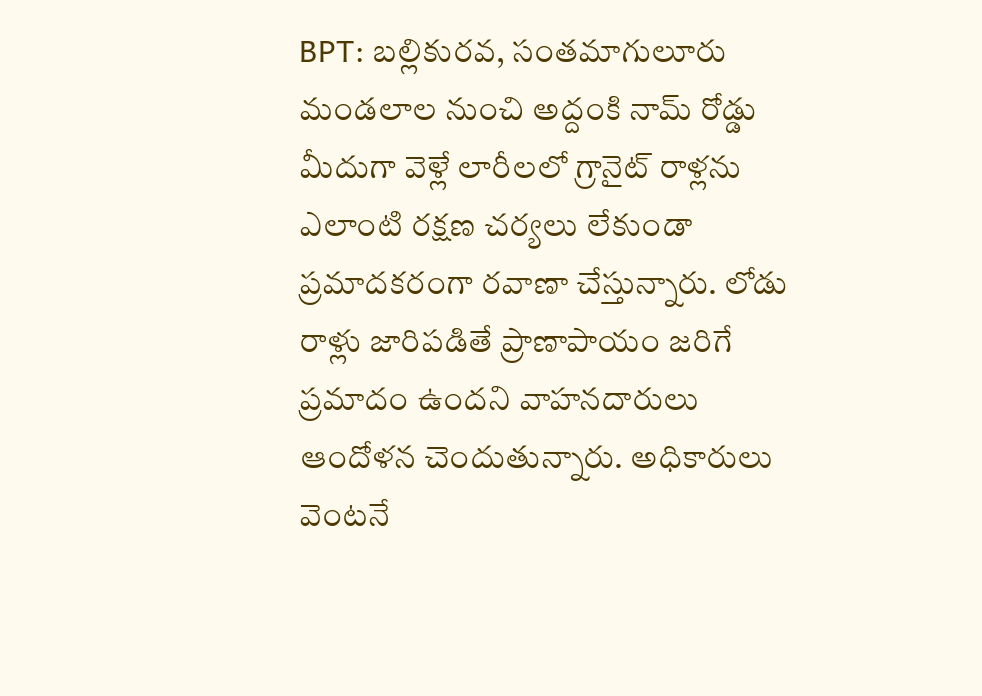BPT: బల్లికురవ, సంతమాగులూరు మండలాల నుంచి అద్దంకి నామ్ రోడ్డు మీదుగా వెళ్లే లారీలలో గ్రానైట్ రాళ్లను ఎలాంటి రక్షణ చర్యలు లేకుండా ప్రమాదకరంగా రవాణా చేస్తున్నారు. లోడు రాళ్లు జారిపడితే ప్రాణాపాయం జరిగే ప్రమాదం ఉందని వాహనదారులు ఆందోళన చెందుతున్నారు. అధికారులు వెంటనే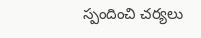స్పందించి చర్యలు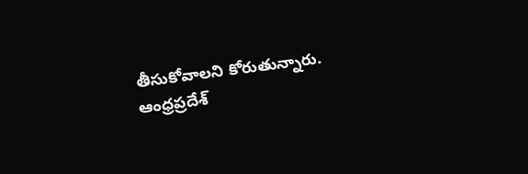తీసుకోవాలని కోరుతున్నారు.
ఆంధ్రప్రదేశ్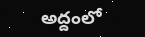అద్దంలో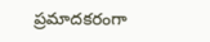ప్రమాదకరంగా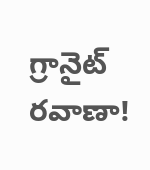గ్రానైట్ రవాణా!